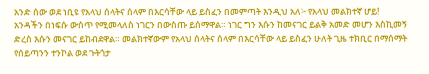አንድ ሰው ወደ ነቢዩ የአላህ ሰላትና ሰላም በእርሳቸው ላይ ይስፈን በመምጣት እንዲህ አለ፦ የአላህ መልክተኛ ሆይ! አንዳችን በነፍሱ ውስጥ የሚመላለስ ነገርን በውስጡ ይሰማዋል። ነገር ግን እሱን ከመናገር ይልቅ አመድ መሆን እስኪመኝ ድረስ እሱን መናገር ይከብደዋል። መልክተኛውም የአላህ ሰላትና ሰላም በእርሳቸው ላይ ይስፈን ሁለት ጊዜ ተክቢር በማሰማት የሰይጣንን ተንኮል ወደ ጉትጎታ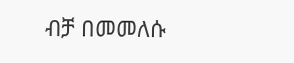ብቻ በመመለሱ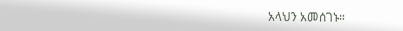አላህን አመሰገኑ።